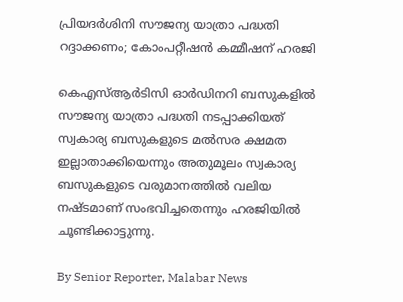പ്രിയദർശിനി സൗജന്യ യാത്രാ പദ്ധതി റദ്ദാക്കണം; കോംപറ്റീഷൻ കമ്മീഷന് ഹരജി

കെഎസ്ആർടിസി ഓർഡിനറി ബസുകളിൽ സൗജന്യ യാത്രാ പദ്ധതി നടപ്പാക്കിയത് സ്വകാര്യ ബസുകളുടെ മൽസര ക്ഷമത ഇല്ലാതാക്കിയെന്നും അതുമൂലം സ്വകാര്യ ബസുകളുടെ വരുമാനത്തിൽ വലിയ നഷ്‌ടമാണ് സംഭവിച്ചതെന്നും ഹരജിയിൽ ചൂണ്ടിക്കാട്ടുന്നു.

By Senior Reporter, Malabar News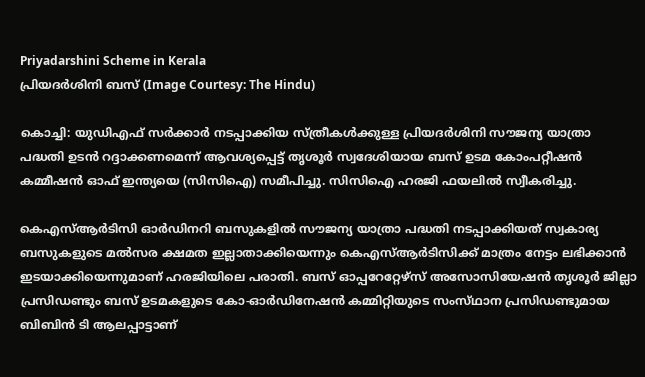Priyadarshini Scheme in Kerala
പ്രിയദർശിനി ബസ് (Image Courtesy: The Hindu)

കൊച്ചി: യുഡിഎഫ് സർക്കാർ നടപ്പാക്കിയ സ്‌ത്രീകൾക്കുള്ള പ്രിയദർശിനി സൗജന്യ യാത്രാ പദ്ധതി ഉടൻ റദ്ദാക്കണമെന്ന് ആവശ്യപ്പെട്ട് തൃശൂർ സ്വദേശിയായ ബസ് ഉടമ കോംപറ്റീഷൻ കമ്മീഷൻ ഓഫ് ഇന്ത്യയെ (സിസിഐ) സമീപിച്ചു. സിസിഐ ഹരജി ഫയലിൽ സ്വീകരിച്ചു.

കെഎസ്ആർടിസി ഓർഡിനറി ബസുകളിൽ സൗജന്യ യാത്രാ പദ്ധതി നടപ്പാക്കിയത് സ്വകാര്യ ബസുകളുടെ മൽസര ക്ഷമത ഇല്ലാതാക്കിയെന്നും കെഎസ്ആർടിസിക്ക് മാത്രം നേട്ടം ലഭിക്കാൻ ഇടയാക്കിയെന്നുമാണ് ഹരജിയിലെ പരാതി. ബസ് ഓപ്പറേറ്റേഴ്‌സ് അസോസിയേഷൻ തൃശൂർ ജില്ലാ പ്രസിഡണ്ടും ബസ് ഉടമകളുടെ കോ-ഓർഡിനേഷൻ കമ്മിറ്റിയുടെ സംസ്‌ഥാന പ്രസിഡണ്ടുമായ ബിബിൻ ടി ആലപ്പാട്ടാണ്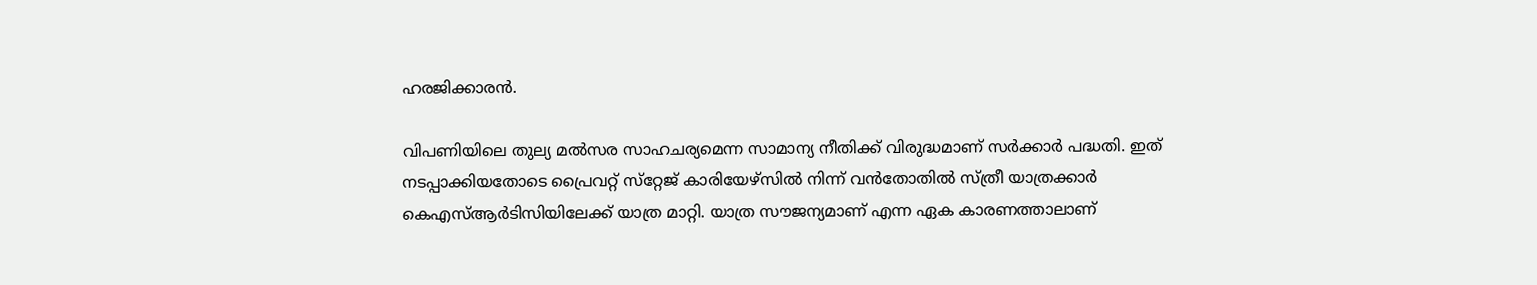ഹരജിക്കാരൻ.

വിപണിയിലെ തുല്യ മൽസര സാഹചര്യമെന്ന സാമാന്യ നീതിക്ക് വിരുദ്ധമാണ് സർക്കാർ പദ്ധതി. ഇത് നടപ്പാക്കിയതോടെ പ്രൈവറ്റ് സ്‌റ്റേജ്‌ കാരിയേഴ്‌സിൽ നിന്ന് വൻതോതിൽ സ്‌ത്രീ യാത്രക്കാർ കെഎസ്ആർടിസിയിലേക്ക് യാത്ര മാറ്റി. യാത്ര സൗജന്യമാണ് എന്ന ഏക കാരണത്താലാണ്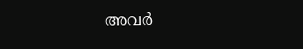അവർ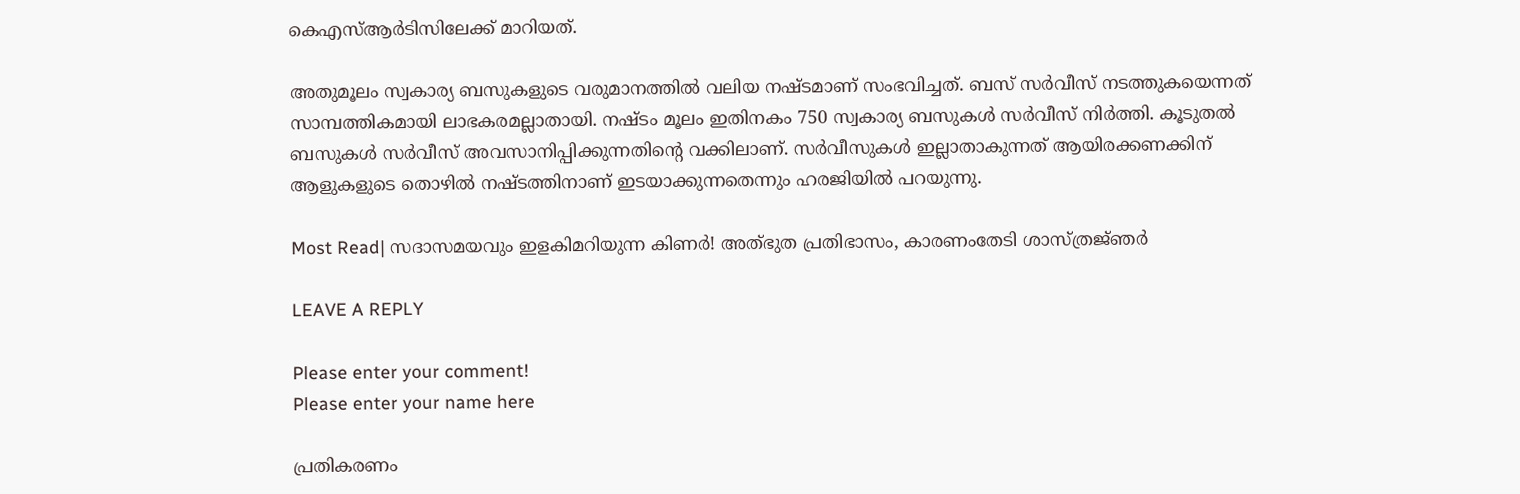കെഎസ്ആർടിസിലേക്ക് മാറിയത്.

അതുമൂലം സ്വകാര്യ ബസുകളുടെ വരുമാനത്തിൽ വലിയ നഷ്‌ടമാണ് സംഭവിച്ചത്. ബസ് സർവീസ് നടത്തുകയെന്നത് സാമ്പത്തികമായി ലാഭകരമല്ലാതായി. നഷ്‌ടം മൂലം ഇതിനകം 750 സ്വകാര്യ ബസുകൾ സർവീസ് നിർത്തി. കൂടുതൽ ബസുകൾ സർവീസ് അവസാനിപ്പിക്കുന്നതിന്റെ വക്കിലാണ്. സർവീസുകൾ ഇല്ലാതാകുന്നത് ആയിരക്കണക്കിന് ആളുകളുടെ തൊഴിൽ നഷ്‌ടത്തിനാണ് ഇടയാക്കുന്നതെന്നും ഹരജിയിൽ പറയുന്നു.

Most Read| സദാസമയവും ഇളകിമറിയുന്ന കിണർ! അത്‌ഭുത പ്രതിഭാസം, കാരണംതേടി ശാസ്‌ത്രജ്‌ഞർ

LEAVE A REPLY

Please enter your comment!
Please enter your name here

പ്രതികരണം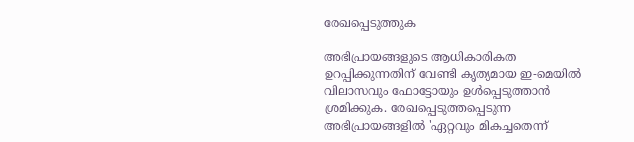രേഖപ്പെടുത്തുക

അഭിപ്രായങ്ങളുടെ ആധികാരികത ഉറപ്പിക്കുന്നതിന് വേണ്ടി കൃത്യമായ ഇ-മെയിൽ വിലാസവും ഫോട്ടോയും ഉൾപ്പെടുത്താൻ ശ്രമിക്കുക. രേഖപ്പെടുത്തപ്പെടുന്ന അഭിപ്രായങ്ങളിൽ 'ഏറ്റവും മികച്ചതെന്ന്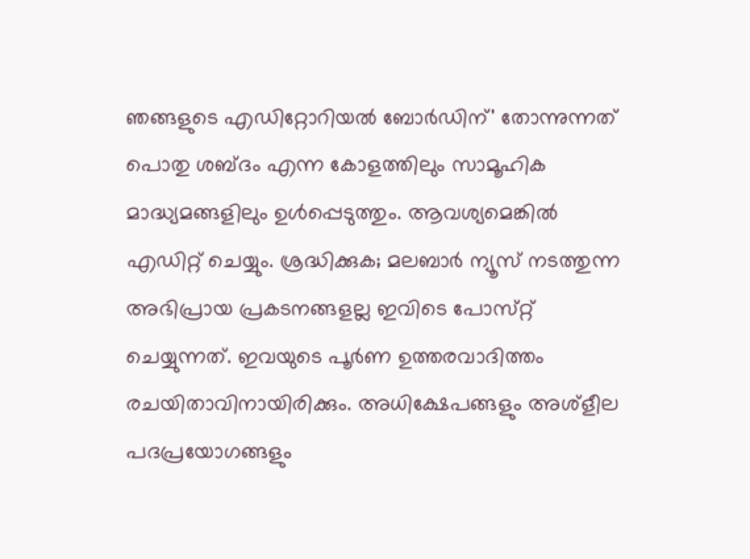ഞങ്ങളുടെ എഡിറ്റോറിയൽ ബോർഡിന്' തോന്നുന്നത് പൊതു ശബ്‌ദം എന്ന കോളത്തിലും സാമൂഹിക മാദ്ധ്യമങ്ങളിലും ഉൾപ്പെടുത്തും. ആവശ്യമെങ്കിൽ എഡിറ്റ് ചെയ്യും. ശ്രദ്ധിക്കുക; മലബാർ ന്യൂസ് നടത്തുന്ന അഭിപ്രായ പ്രകടനങ്ങളല്ല ഇവിടെ പോസ്‌റ്റ് ചെയ്യുന്നത്. ഇവയുടെ പൂർണ ഉത്തരവാദിത്തം രചയിതാവിനായിരിക്കും. അധിക്ഷേപങ്ങളും അശ്‌ളീല പദപ്രയോഗങ്ങളും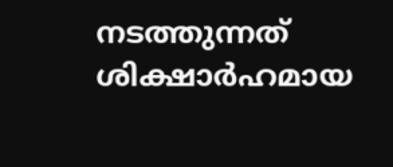നടത്തുന്നത് ശിക്ഷാർഹമായ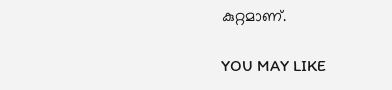കുറ്റമാണ്.

YOU MAY LIKE